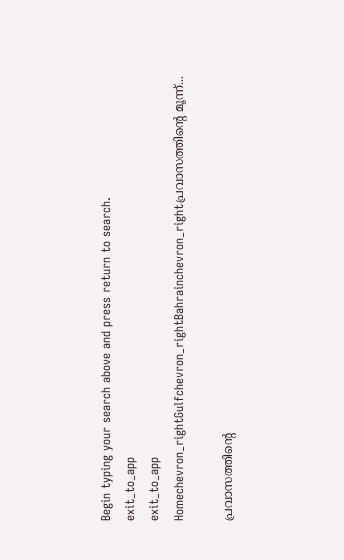Begin typing your search above and press return to search.
exit_to_app
exit_to_app
Homechevron_rightGulfchevron_rightBahrainchevron_rightപ്രവാസത്തിന്‍റെ മൂന്ന്...

പ്രവാസത്തിന്‍റെ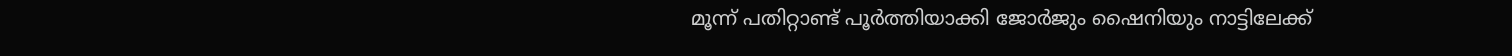മൂന്ന് പതിറ്റാണ്ട് പൂർത്തിയാക്കി ജോർജും ഷൈനിയും നാട്ടിലേക്ക്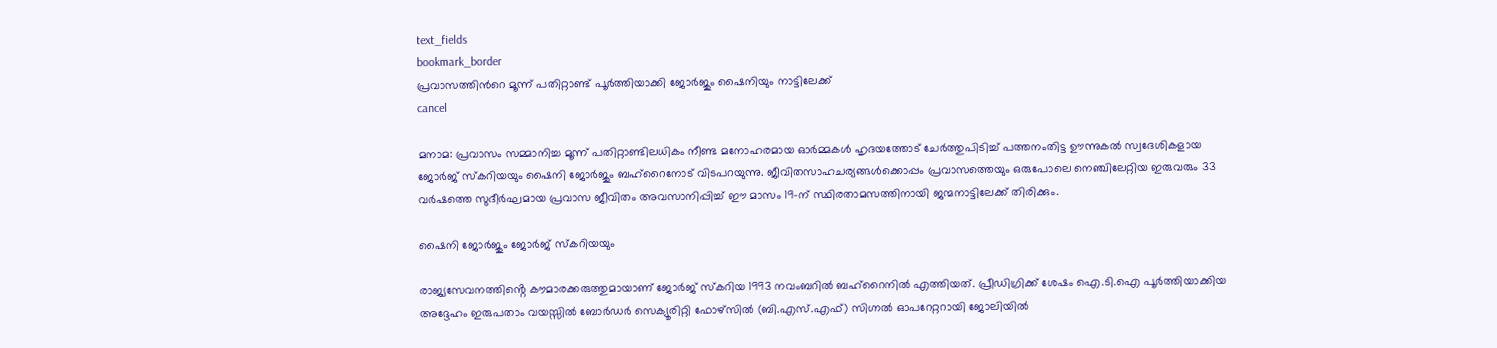text_fields
bookmark_border
പ്രവാസത്തിന്‍റെ മൂന്ന് പതിറ്റാണ്ട് പൂർത്തിയാക്കി ജോർജും ഷൈനിയും നാട്ടിലേക്ക്
cancel

മനാമ: പ്രവാസം സമ്മാനിച്ച മൂന്ന് പതിറ്റാണ്ടിലധികം നീണ്ട മനോഹരമായ ഓർമ്മകൾ ഹൃദയത്തോട് ചേർത്തുപിടിച്ച് പത്തനംതിട്ട ഊന്നുകൽ സ്വദേശികളായ ജോർജ് സ്കറിയയും ഷൈനി ജോർജും ബഹ്റൈനോട് വിടപറയുന്നു. ജീവിതസാഹചര്യങ്ങൾക്കൊപ്പം പ്രവാസത്തെയും ഒരുപോലെ നെഞ്ചിലേറ്റിയ ഇരുവരും 33 വർഷത്തെ സുദീർഘമായ പ്രവാസ ജീവിതം അവസാനിപ്പിച്ച് ഈ മാസം 19-ന് സ്ഥിരതാമസത്തിനായി ജന്മനാട്ടിലേക്ക് തിരിക്കും.

ഷൈനി ജോർജും ജോർജ് സ്കറിയയും

രാജ്യസേവനത്തിൻ്റെ കൗമാരക്കരുത്തുമായാണ് ജോർജ് സ്കറിയ 1993 നവംബറിൽ ബഹ്റൈനിൽ എത്തിയത്. പ്രീഡിഗ്രിക്ക് ശേഷം ഐ.ടി.ഐ പൂർത്തിയാക്കിയ അദ്ദേഹം ഇരുപതാം വയസ്സിൽ ബോർഡർ സെക്യൂരിറ്റി ഫോഴ്സിൽ (ബി.എസ്.എഫ്) സിഗ്നൽ ഓപറേറ്ററായി ജോലിയിൽ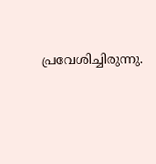പ്രവേശിച്ചിരുന്നു.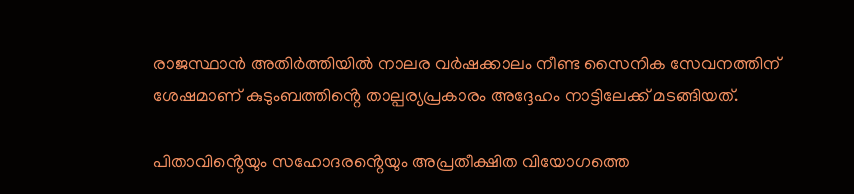രാജസ്ഥാൻ അതിർത്തിയിൽ നാലര വർഷക്കാലം നീണ്ട സൈനിക സേവനത്തിന് ശേഷമാണ് കുടുംബത്തിൻ്റെ താല്പര്യപ്രകാരം അദ്ദേഹം നാട്ടിലേക്ക് മടങ്ങിയത്.

പിതാവിൻ്റെയും സഹോദരൻ്റെയും അപ്രതീക്ഷിത വിയോഗത്തെ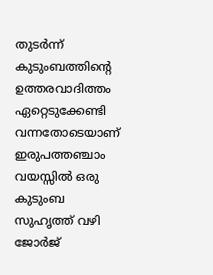തുടർന്ന് കുടുംബത്തിൻ്റെ ഉത്തരവാദിത്തം ഏറ്റെടുക്കേണ്ടി വന്നതോടെയാണ് ഇരുപത്തഞ്ചാം വയസ്സിൽ ഒരു കുടുംബ സുഹൃത്ത് വഴി ജോർജ്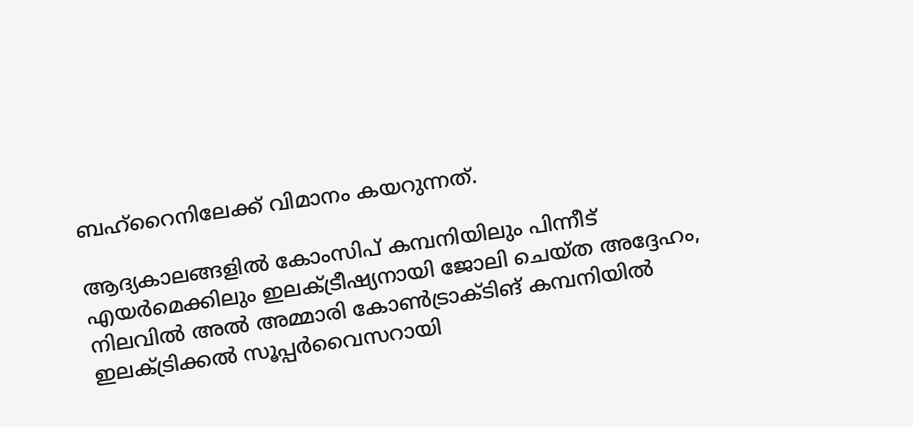ബഹ്റൈനിലേക്ക് വിമാനം കയറുന്നത്.

ആദ്യകാലങ്ങളിൽ കോംസിപ് കമ്പനിയിലും പിന്നീട് എയർമെക്കിലും ഇലക്ട്രീഷ്യനായി ജോലി ചെയ്ത അദ്ദേഹം, നിലവിൽ അൽ അമ്മാരി കോൺട്രാക്ടിങ് കമ്പനിയിൽ ഇലക്ട്രിക്കൽ സൂപ്പർവൈസറായി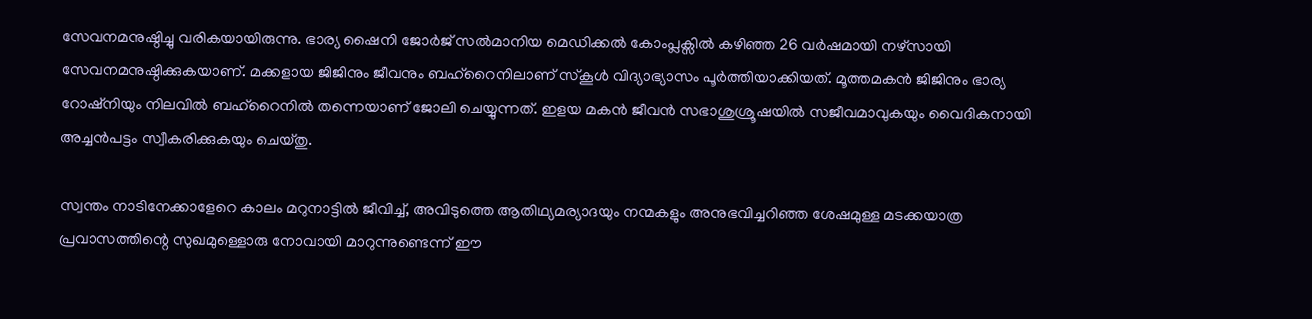സേവനമനുഷ്ഠിച്ചു വരികയായിരുന്നു. ഭാര്യ ഷൈനി ജോർജ് സൽമാനിയ മെഡിക്കൽ കോംപ്ലക്സിൽ കഴിഞ്ഞ 26 വർഷമായി നഴ്സായി സേവനമനുഷ്ഠിക്കുകയാണ്. മക്കളായ ജിജിനും ജീവനും ബഹ്റൈനിലാണ് സ്കൂൾ വിദ്യാഭ്യാസം പൂർത്തിയാക്കിയത്. മൂത്തമകൻ ജിജിനും ഭാര്യ റോഷ്നിയും നിലവിൽ ബഹ്റൈനിൽ തന്നെയാണ് ജോലി ചെയ്യുന്നത്. ഇളയ മകൻ ജീവൻ സഭാശുശ്രൂഷയിൽ സജീവമാവുകയും വൈദികനായി അച്ചൻപട്ടം സ്വീകരിക്കുകയും ചെയ്തു.

സ്വന്തം നാടിനേക്കാളേറെ കാലം മറുനാട്ടിൽ ജീവിച്ച്, അവിടുത്തെ ആതിഥ്യമര്യാദയും നന്മകളും അനുഭവിച്ചറിഞ്ഞ ശേഷമുള്ള മടക്കയാത്ര പ്രവാസത്തിന്റെ സുഖമുള്ളൊരു നോവായി മാറുന്നുണ്ടെന്ന് ഈ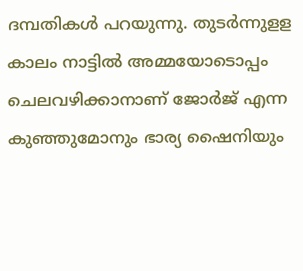ദമ്പതികൾ പറയുന്നു. തുടർന്നുളള കാലം നാട്ടിൽ അമ്മയോടൊപ്പം ചെലവഴിക്കാനാണ് ജോർജ് എന്ന കുഞ്ഞുമോനും ഭാര്യ ഷൈനിയും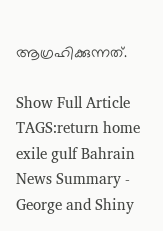ആഗ്രഹിക്കുന്നത്.

Show Full Article
TAGS:return home exile gulf Bahrain
News Summary - George and Shiny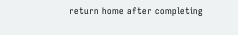return home after completing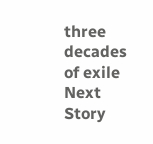three decades of exile
Next Story